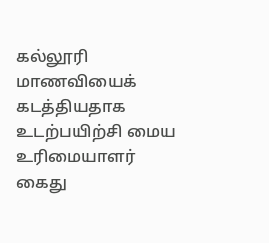கல்லூரி மாணவியைக் கடத்தியதாக உடற்பயிற்சி மைய உரிமையாளர் கைது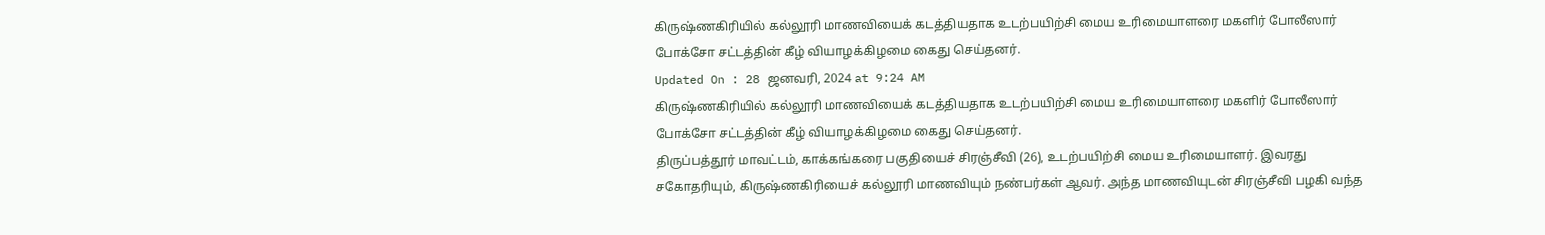கிருஷ்ணகிரியில் கல்லூரி மாணவியைக் கடத்தியதாக உடற்பயிற்சி மைய உரிமையாளரை மகளிர் போலீஸார் போக்சோ சட்டத்தின் கீழ் வியாழக்கிழமை கைது செய்தனர்.
Updated On : 28 ஜனவரி, 2024 at 9:24 AM
கிருஷ்ணகிரியில் கல்லூரி மாணவியைக் கடத்தியதாக உடற்பயிற்சி மைய உரிமையாளரை மகளிர் போலீஸார் போக்சோ சட்டத்தின் கீழ் வியாழக்கிழமை கைது செய்தனர்.
திருப்பத்தூர் மாவட்டம், காக்கங்கரை பகுதியைச் சிரஞ்சீவி (26), உடற்பயிற்சி மைய உரிமையாளர். இவரது சகோதரியும், கிருஷ்ணகிரியைச் கல்லூரி மாணவியும் நண்பர்கள் ஆவர். அந்த மாணவியுடன் சிரஞ்சீவி பழகி வந்த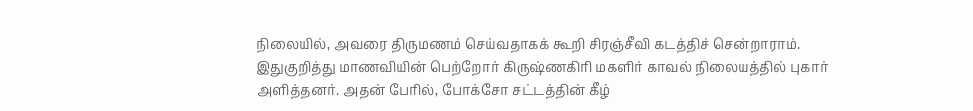நிலையில், அவரை திருமணம் செய்வதாகக் கூறி சிரஞ்சீவி கடத்திச் சென்றாராம்.
இதுகுறித்து மாணவியின் பெற்றோர் கிருஷ்ணகிரி மகளிர் காவல் நிலையத்தில் புகார் அளித்தனர். அதன் பேரில், போக்சோ சட்டத்தின் கீழ்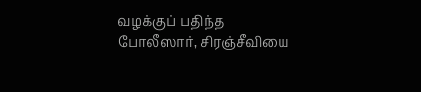வழக்குப் பதிந்த போலீஸார், சிரஞ்சீவியை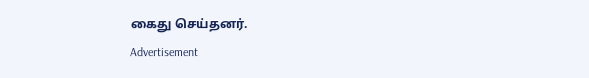கைது செய்தனர்.
Advertisement